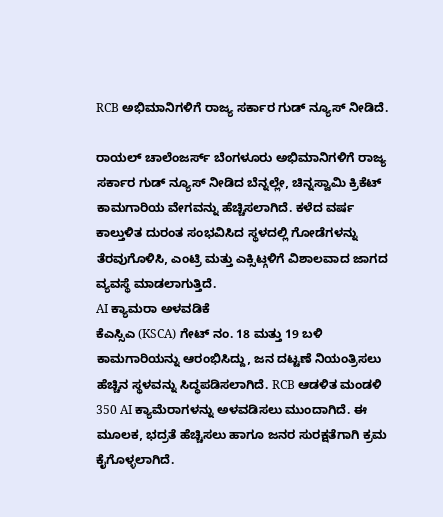RCB ಅಭಿಮಾನಿಗಳಿಗೆ ರಾಜ್ಯ ಸರ್ಕಾರ ಗುಡ್ ನ್ಯೂಸ್ ನೀಡಿದೆ.

ರಾಯಲ್ ಚಾಲೆಂಜರ್ಸ್ ಬೆಂಗಳೂರು ಅಭಿಮಾನಿಗಳಿಗೆ ರಾಜ್ಯ ಸರ್ಕಾರ ಗುಡ್ ನ್ಯೂಸ್ ನೀಡಿದ ಬೆನ್ನಲ್ಲೇ, ಚಿನ್ನಸ್ವಾಮಿ ಕ್ರಿಕೆಟ್ ಕಾಮಗಾರಿಯ ವೇಗವನ್ನು ಹೆಚ್ಚಿಸಲಾಗಿದೆ. ಕಳೆದ ವರ್ಷ ಕಾಲ್ತುಳಿತ ದುರಂತ ಸಂಭವಿಸಿದ ಸ್ಥಳದಲ್ಲಿ ಗೋಡೆಗಳನ್ನು ತೆರವುಗೊಳಿಸಿ, ಎಂಟ್ರಿ ಮತ್ತು ಎಕ್ಸಿಟ್ಗಳಿಗೆ ವಿಶಾಲವಾದ ಜಾಗದ ವ್ಯವಸ್ಥೆ ಮಾಡಲಾಗುತ್ತಿದೆ.
AI ಕ್ಯಾಮರಾ ಅಳವಡಿಕೆ
ಕೆಎಸ್ಸಿಎ (KSCA) ಗೇಟ್ ನಂ. 18 ಮತ್ತು 19 ಬಳಿ ಕಾಮಗಾರಿಯನ್ನು ಆರಂಭಿಸಿದ್ದು, ಜನ ದಟ್ಟಣೆ ನಿಯಂತ್ರಿಸಲು ಹೆಚ್ಚಿನ ಸ್ಥಳವನ್ನು ಸಿದ್ಧಪಡಿಸಲಾಗಿದೆ. RCB ಆಡಳಿತ ಮಂಡಳಿ 350 AI ಕ್ಯಾಮೆರಾಗಳನ್ನು ಅಳವಡಿಸಲು ಮುಂದಾಗಿದೆ. ಈ ಮೂಲಕ, ಭದ್ರತೆ ಹೆಚ್ಚಿಸಲು ಹಾಗೂ ಜನರ ಸುರಕ್ಷತೆಗಾಗಿ ಕ್ರಮ ಕೈಗೊಳ್ಳಲಾಗಿದೆ.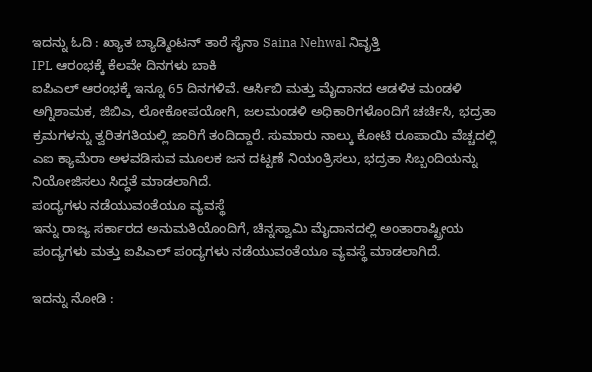ಇದನ್ನು ಓದಿ : ಖ್ಯಾತ ಬ್ಯಾಡ್ಮಿಂಟನ್ ತಾರೆ ಸೈನಾ Saina Nehwal ನಿವೃತ್ತಿ
IPL ಆರಂಭಕ್ಕೆ ಕೆಲವೇ ದಿನಗಳು ಬಾಕಿ
ಐಪಿಎಲ್ ಆರಂಭಕ್ಕೆ ಇನ್ನೂ 65 ದಿನಗಳಿವೆ. ಆರ್ಸಿಬಿ ಮತ್ತು ಮೈದಾನದ ಆಡಳಿತ ಮಂಡಳಿ ಅಗ್ನಿಶಾಮಕ, ಜಿಬಿಎ, ಲೋಕೋಪಯೋಗಿ, ಜಲಮಂಡಳಿ ಅಧಿಕಾರಿಗಳೊಂದಿಗೆ ಚರ್ಚಿಸಿ, ಭದ್ರತಾ ಕ್ರಮಗಳನ್ನು ತ್ವರಿತಗತಿಯಲ್ಲಿ ಜಾರಿಗೆ ತಂದಿದ್ದಾರೆ. ಸುಮಾರು ನಾಲ್ಕು ಕೋಟಿ ರೂಪಾಯಿ ವೆಚ್ಚದಲ್ಲಿ ಎಐ ಕ್ಯಾಮೆರಾ ಅಳವಡಿಸುವ ಮೂಲಕ ಜನ ದಟ್ಟಣೆ ನಿಯಂತ್ರಿಸಲು, ಭದ್ರತಾ ಸಿಬ್ಬಂದಿಯನ್ನು ನಿಯೋಜಿಸಲು ಸಿದ್ಧತೆ ಮಾಡಲಾಗಿದೆ.
ಪಂದ್ಯಗಳು ನಡೆಯುವಂತೆಯೂ ವ್ಯವಸ್ಥೆ
ಇನ್ನು ರಾಜ್ಯ ಸರ್ಕಾರದ ಅನುಮತಿಯೊಂದಿಗೆ, ಚಿನ್ನಸ್ವಾಮಿ ಮೈದಾನದಲ್ಲಿ ಅಂತಾರಾಷ್ಟ್ರೀಯ ಪಂದ್ಯಗಳು ಮತ್ತು ಐಪಿಎಲ್ ಪಂದ್ಯಗಳು ನಡೆಯುವಂತೆಯೂ ವ್ಯವಸ್ಥೆ ಮಾಡಲಾಗಿದೆ.

ಇದನ್ನು ನೋಡಿ :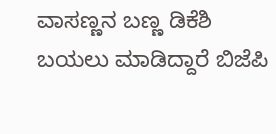ವಾಸಣ್ಣನ ಬಣ್ಣ ಡಿಕೆಶಿ ಬಯಲು ಮಾಡಿದ್ದಾರೆ ಬಿಜೆಪಿ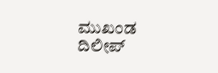ಮುಖಂಡ ದಿಲೀಪ್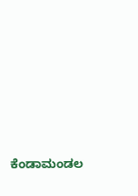ಕೆಂಡಾಮಂಡಲ